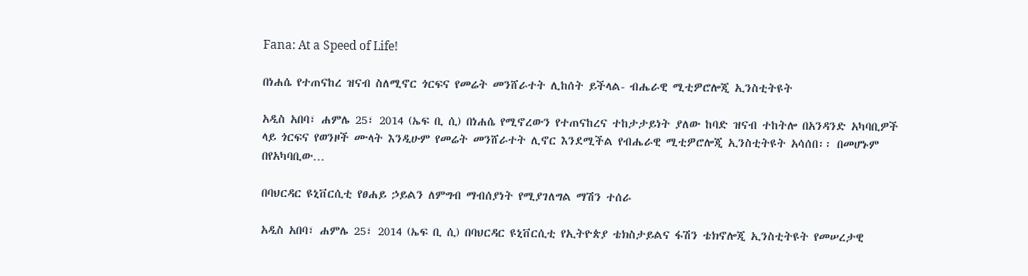Fana: At a Speed of Life!

በነሐሴ የተጠናከረ ዝናብ ስለሚኖር ጎርፍና የመሬት መንሸራተት ሊከሰት ይችላል- ብሔራዊ ሚቲዎሮሎጂ ኢንስቲትዩት

አዲስ አበባ፣ ሐምሌ 25፣ 2014 (ኤፍ ቢ ሲ) በነሐሴ የሚኖረውን የተጠናከረና ተከታታይነት ያለው ከባድ ዝናብ ተከትሎ በአንዳንድ አካባቢዎች ላይ ጎርፍና የወንዞች ሙላት እንዲሁም የመሬት መንሸራተት ሊኖር እንደሚችል የብሔራዊ ሚቲዎሮሎጂ ኢንስቲትዩት አሳሰበ፡፡ በመሆኑም በየአካባቢው…

በባህርዳር ዩኒቨርሲቲ የፀሐይ ኃይልን ለምግብ ማብሰያነት የሚያገለግል ማሽን ተሰራ

አዲስ አበባ፣ ሐምሌ 25፣ 2014 (ኤፍ ቢ ሲ) በባህርዳር ዩኒቨርሲቲ የኢትዮጵያ ቴክስታይልና ፋሽን ቴክኖሎጂ ኢንስቲትዩት የመሠረታዊ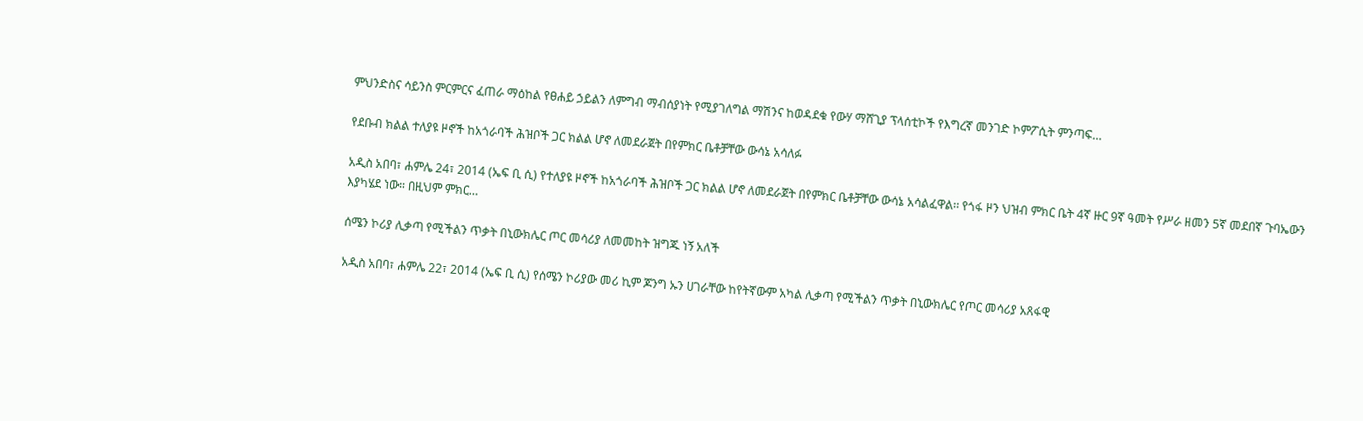ምህንድስና ሳይንስ ምርምርና ፈጠራ ማዕከል የፀሐይ ኃይልን ለምግብ ማብሰያነት የሚያገለግል ማሽንና ከወዳደቁ የውሃ ማሸጊያ ፕላሰቲኮች የእግረኛ መንገድ ኮምፖሲት ምንጣፍ…

የደቡብ ክልል ተለያዩ ዞኖች ከአጎራባች ሕዝቦች ጋር ክልል ሆኖ ለመደራጀት በየምክር ቤቶቻቸው ውሳኔ አሳለፉ

አዲስ አበባ፣ ሐምሌ 24፣ 2014 (ኤፍ ቢ ሲ) የተለያዩ ዞኖች ከአጎራባች ሕዝቦች ጋር ክልል ሆኖ ለመደራጀት በየምክር ቤቶቻቸው ውሳኔ አሳልፈዋል፡፡ የጎፋ ዞን ህዝብ ምክር ቤት 4ኛ ዙር 9ኛ ዓመት የሥራ ዘመን 5ኛ መደበኛ ጉባኤውን እያካሄደ ነው። በዚህም ምክር…

ሰሜን ኮሪያ ሊቃጣ የሚችልን ጥቃት በኒውክሌር ጦር መሳሪያ ለመመከት ዝግጁ ነኝ አለች

አዲስ አበባ፣ ሐምሌ 22፣ 2014 (ኤፍ ቢ ሲ) የሰሜን ኮሪያው መሪ ኪም ጆንግ ኡን ሀገራቸው ከየትኛውም አካል ሊቃጣ የሚችልን ጥቃት በኒውክሌር የጦር መሳሪያ አጸፋዊ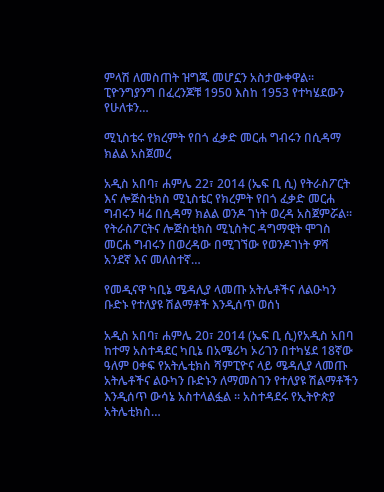ምላሽ ለመስጠት ዝግጁ መሆኗን አስታውቀዋል፡፡ ፒዮንግያንግ በፈረንጆቹ 1950 እስከ 1953 የተካሄደውን የሁለቱን…

ሚኒስቴሩ የክረምት የበጎ ፈቃድ መርሐ ግብሩን በሲዳማ ክልል አስጀመረ

አዲስ አበባ፣ ሐምሌ 22፣ 2014 (ኤፍ ቢ ሲ) የትራስፖርት እና ሎጅስቲክስ ሚኒስቴር የክረምት የበጎ ፈቃድ መርሐ ግብሩን ዛሬ በሲዳማ ክልል ወንዶ ገነት ወረዳ አስጀምሯል። የትራስፖርትና ሎጅስቲክስ ሚኒስትር ዳግማዊት ሞገስ መርሐ ግብሩን በወረዳው በሚገኘው የወንዶገነት ዎሻ አንደኛ እና መለስተኛ…

የመዲናዋ ካቢኔ ሜዳሊያ ላመጡ አትሌቶችና ለልዑካን ቡድኑ የተለያዩ ሽልማቶች እንዲሰጥ ወሰነ

አዲስ አበባ፣ ሐምሌ 20፣ 2014 (ኤፍ ቢ ሲ)የአዲስ አበባ ከተማ አስተዳደር ካቢኔ በአሜሪካ ኦሪገን በተካሄደ 18ኛው ዓለም ዐቀፍ የአትሌቲክስ ሻምፒዮና ላይ ሜዳሊያ ላመጡ አትሌቶችና ልዑካን ቡድኑን ለማመስገን የተለያዩ ሽልማቶችን እንዲሰጥ ውሳኔ አስተላልፏል ። አስተዳደሩ የኢትዮጵያ አትሌቲክስ…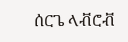ሰርጌ ላቭሮቭ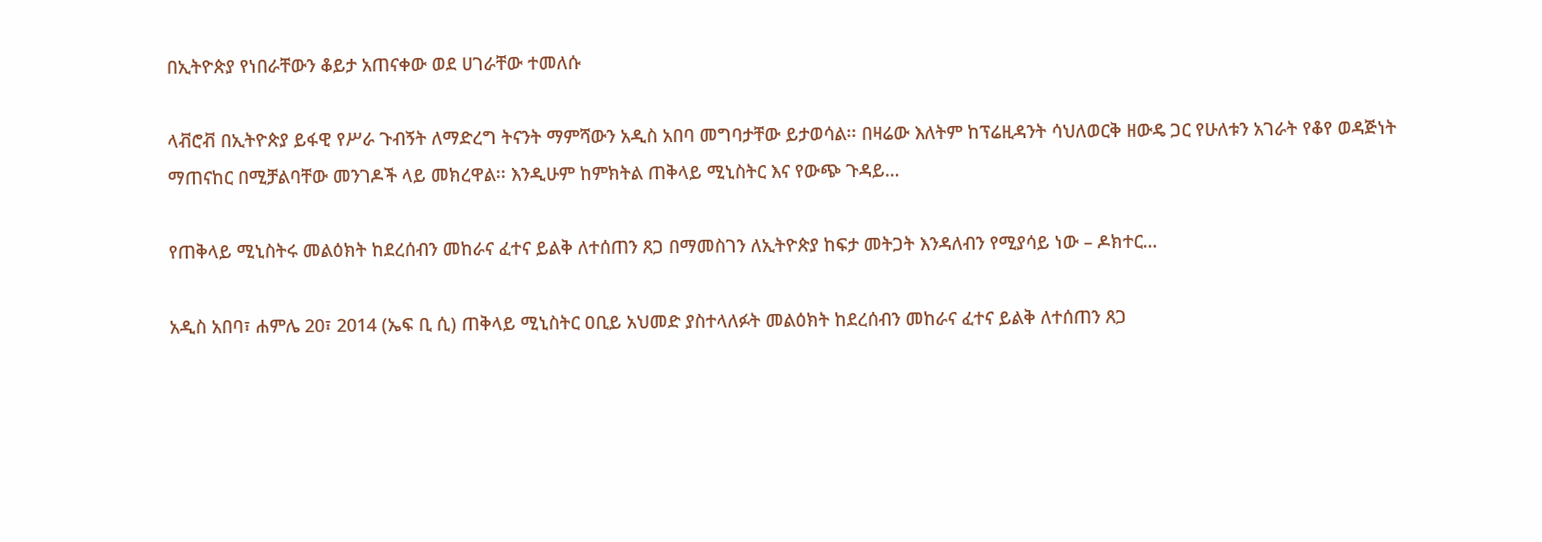በኢትዮጵያ የነበራቸውን ቆይታ አጠናቀው ወደ ሀገራቸው ተመለሱ

ላቭሮቭ በኢትዮጵያ ይፋዊ የሥራ ጉብኝት ለማድረግ ትናንት ማምሻውን አዲስ አበባ መግባታቸው ይታወሳል፡፡ በዛሬው እለትም ከፕሬዚዳንት ሳህለወርቅ ዘውዴ ጋር የሁለቱን አገራት የቆየ ወዳጅነት ማጠናከር በሚቻልባቸው መንገዶች ላይ መክረዋል፡፡ እንዲሁም ከምክትል ጠቅላይ ሚኒስትር እና የውጭ ጉዳይ…

የጠቅላይ ሚኒስትሩ መልዕክት ከደረሰብን መከራና ፈተና ይልቅ ለተሰጠን ጸጋ በማመስገን ለኢትዮጵያ ከፍታ መትጋት እንዳለብን የሚያሳይ ነው – ዶክተር…

አዲስ አበባ፣ ሐምሌ 20፣ 2014 (ኤፍ ቢ ሲ) ጠቅላይ ሚኒስትር ዐቢይ አህመድ ያስተላለፉት መልዕክት ከደረሰብን መከራና ፈተና ይልቅ ለተሰጠን ጸጋ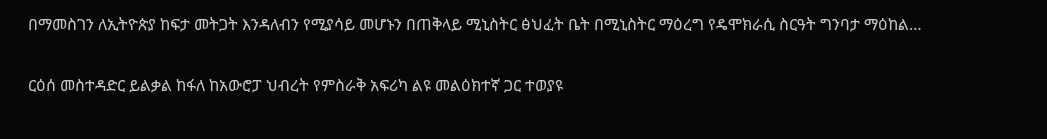በማመስገን ለኢትዮጵያ ከፍታ መትጋት እንዳለብን የሚያሳይ መሆኑን በጠቅላይ ሚኒስትር ፅህፈት ቤት በሚኒስትር ማዕረግ የዴሞክራሲ ስርዓት ግንባታ ማዕከል…

ርዕሰ መስተዳድር ይልቃል ከፋለ ከአውሮፓ ህብረት የምስራቅ አፍሪካ ልዩ መልዕክተኛ ጋር ተወያዩ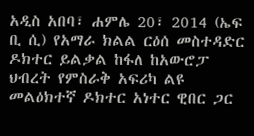አዲስ አበባ፣ ሐምሌ 20፣ 2014 (ኤፍ ቢ ሲ) የአማራ ክልል ርዕሰ መስተዳድር ዶክተር ይልቃል ከፋለ ከአውሮፓ ህብረት የምስራቅ አፍሪካ ልዩ መልዕክተኛ ዶክተር አነተር ዊበር ጋር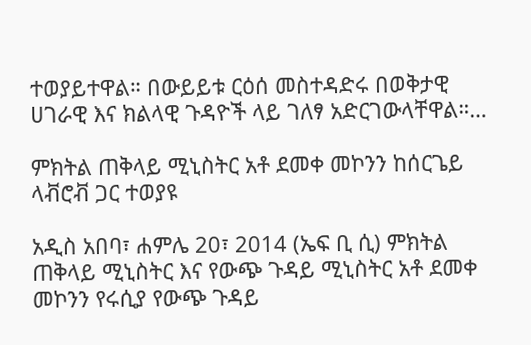ተወያይተዋል። በውይይቱ ርዕሰ መስተዳድሩ በወቅታዊ ሀገራዊ እና ክልላዊ ጉዳዮች ላይ ገለፃ አድርገውላቸዋል።…

ምክትል ጠቅላይ ሚኒስትር አቶ ደመቀ መኮንን ከሰርጌይ ላቭሮቭ ጋር ተወያዩ

አዲስ አበባ፣ ሐምሌ 20፣ 2014 (ኤፍ ቢ ሲ) ምክትል ጠቅላይ ሚኒስትር እና የውጭ ጉዳይ ሚኒስትር አቶ ደመቀ መኮንን የሩሲያ የውጭ ጉዳይ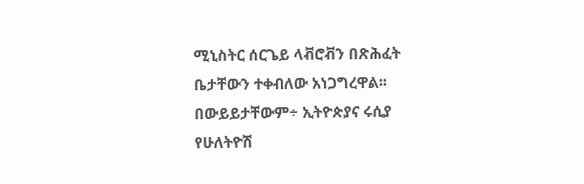ሚኒስትር ሰርጌይ ላቭሮቭን በጽሕፈት ቤታቸውን ተቀብለው አነጋግረዋል፡፡ በውይይታቸውም÷ ኢትዮጵያና ሩሲያ የሁለትዮሽ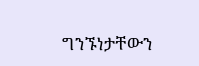ግንኙነታቸውን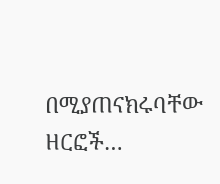በሚያጠናክሩባቸው ዘርፎች…